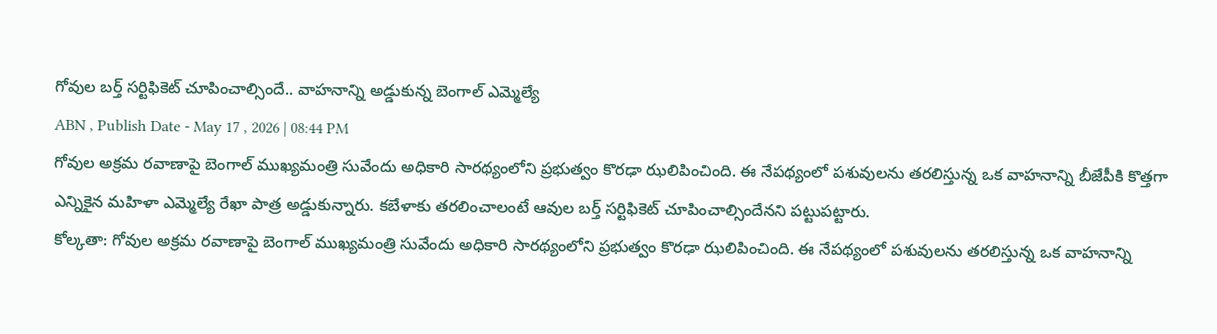గోవుల బర్త్ సర్టిఫికెట్ చూపించాల్సిందే.. వాహనాన్ని అడ్డుకున్న బెంగాల్ ఎమ్మెల్యే
ABN , Publish Date - May 17 , 2026 | 08:44 PM
గోవుల అక్రమ రవాణాపై బెంగాల్ ముఖ్యమంత్రి సువేందు అధికారి సారథ్యంలోని ప్రభుత్వం కొరఢా ఝలిపించింది. ఈ నేపథ్యంలో పశువులను తరలిస్తున్న ఒక వాహనాన్ని బీజేపీకి కొత్తగా ఎన్నికైన మహిళా ఎమ్మెల్యే రేఖా పాత్ర అడ్డుకున్నారు. కబేళాకు తరలించాలంటే ఆవుల బర్త్ సర్టిఫికెట్ చూపించాల్సిందేనని పట్టుపట్టారు.
కోల్కతా: గోవుల అక్రమ రవాణాపై బెంగాల్ ముఖ్యమంత్రి సువేందు అధికారి సారథ్యంలోని ప్రభుత్వం కొరఢా ఝలిపించింది. ఈ నేపథ్యంలో పశువులను తరలిస్తున్న ఒక వాహనాన్ని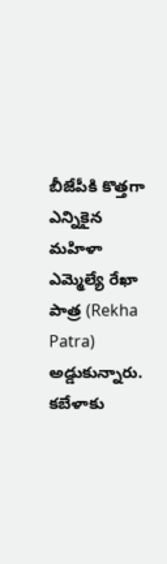బీజేపీకి కొత్తగా ఎన్నికైన మహిళా ఎమ్మెల్యే రేఖా పాత్ర (Rekha Patra) అడ్డుకున్నారు. కబేళాకు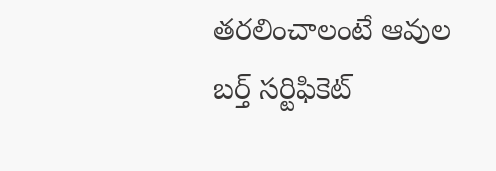తరలించాలంటే ఆవుల బర్త్ సర్టిఫికెట్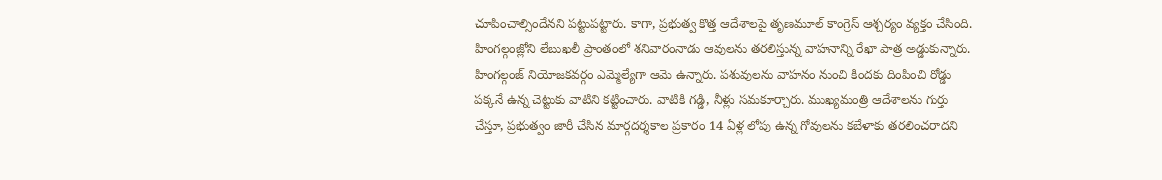చూపించాల్సిందేనని పట్టుపట్టారు. కాగా, ప్రభుత్వ కొత్త ఆదేశాలపై తృణమూల్ కాంగ్రెస్ ఆశ్చర్యం వ్యక్తం చేసింది.
హింగల్గంజ్లోని లేబుఖలీ ప్రాంతంలో శనివారంనాడు ఆవులను తరలిస్తున్న వాహనాన్ని రేఖా పాత్ర అడ్డుకున్నారు. హింగల్గంజ్ నియోజకవర్గం ఎమ్మెల్యేగా ఆమె ఉన్నారు. పశువులను వాహనం నుంచి కిందకు దింపించి రోడ్డు పక్కనే ఉన్న చెట్టుకు వాటిని కట్టించారు. వాటికి గడ్డి, నీళ్లు సమకూర్చారు. ముఖ్యమంత్రి ఆదేశాలను గుర్తు చేస్తూ, ప్రభుత్వం జారీ చేసిన మార్గదర్శకాల ప్రకారం 14 ఏళ్ల లోపు ఉన్న గోవులను కబేళాకు తరలించరాదని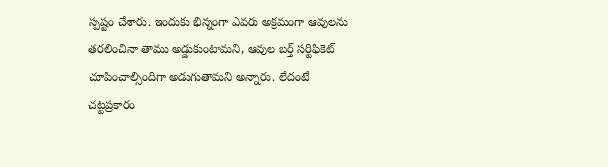స్పష్టం చేశారు. ఇందుకు భిన్నంగా ఎవరు అక్రమంగా ఆవులను తరలించినా తాము అడ్డుకుంటామని, ఆవుల బర్త్ సర్టిఫికెట్ చూపించాల్సిందిగా అడుగుతామని అన్నారు. లేదంటే చట్టప్రకారం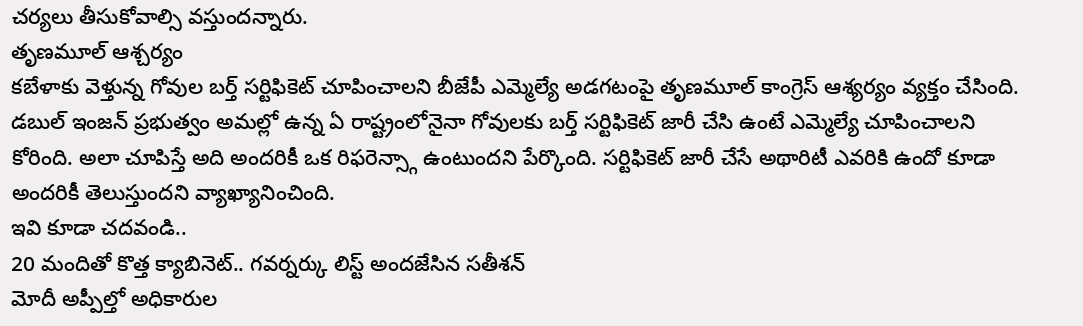చర్యలు తీసుకోవాల్సి వస్తుందన్నారు.
తృణమూల్ ఆశ్చర్యం
కబేళాకు వెళ్తున్న గోవుల బర్త్ సర్టిఫికెట్ చూపించాలని బీజేపీ ఎమ్మెల్యే అడగటంపై తృణమూల్ కాంగ్రెస్ ఆశ్యర్యం వ్యక్తం చేసింది. డబుల్ ఇంజన్ ప్రభుత్వం అమల్లో ఉన్న ఏ రాష్ట్రంలోనైనా గోవులకు బర్త్ సర్టిఫికెట్ జారీ చేసి ఉంటే ఎమ్మెల్యే చూపించాలని కోరింది. అలా చూపిస్తే అది అందరికీ ఒక రిఫరెన్స్గా ఉంటుందని పేర్కొంది. సర్టిఫికెట్ జారీ చేసే అథారిటీ ఎవరికి ఉందో కూడా అందరికీ తెలుస్తుందని వ్యాఖ్యానించింది.
ఇవి కూడా చదవండి..
20 మందితో కొత్త క్యాబినెట్.. గవర్నర్కు లిస్ట్ అందజేసిన సతీశన్
మోదీ అప్పీల్తో అధికారుల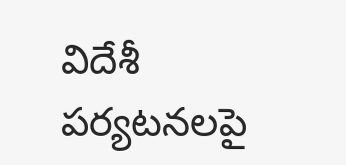విదేశీ పర్యటనలపై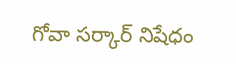గోవా సర్కార్ నిషేధం